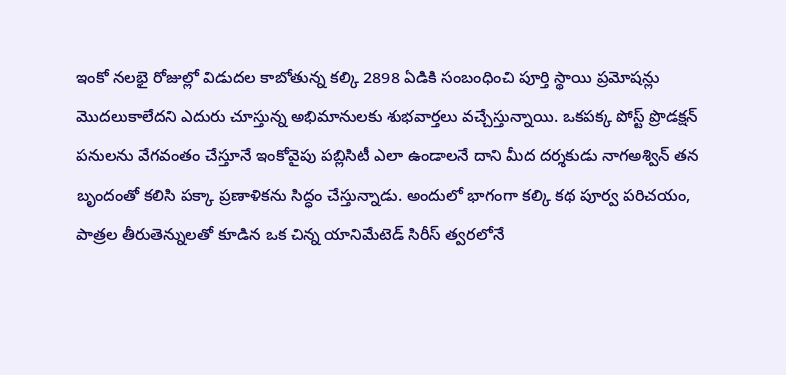ఇంకో నలభై రోజుల్లో విడుదల కాబోతున్న కల్కి 2898 ఏడికి సంబంధించి పూర్తి స్థాయి ప్రమోషన్లు మొదలుకాలేదని ఎదురు చూస్తున్న అభిమానులకు శుభవార్తలు వచ్చేస్తున్నాయి. ఒకపక్క పోస్ట్ ప్రొడక్షన్ పనులను వేగవంతం చేస్తూనే ఇంకోవైపు పబ్లిసిటీ ఎలా ఉండాలనే దాని మీద దర్శకుడు నాగఅశ్విన్ తన బృందంతో కలిసి పక్కా ప్రణాళికను సిద్ధం చేస్తున్నాడు. అందులో భాగంగా కల్కి కథ పూర్వ పరిచయం, పాత్రల తీరుతెన్నులతో కూడిన ఒక చిన్న యానిమేటెడ్ సిరీస్ త్వరలోనే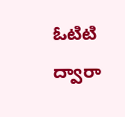ఓటిటి ద్వారా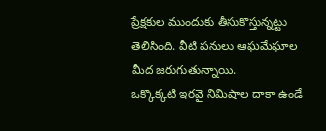ప్రేక్షకుల ముందుకు తీసుకొస్తున్నట్టు తెలిసింది. వీటి పనులు ఆఘమేఘాల మీద జరుగుతున్నాయి.
ఒక్కొక్కటి ఇరవై నిమిషాల దాకా ఉండే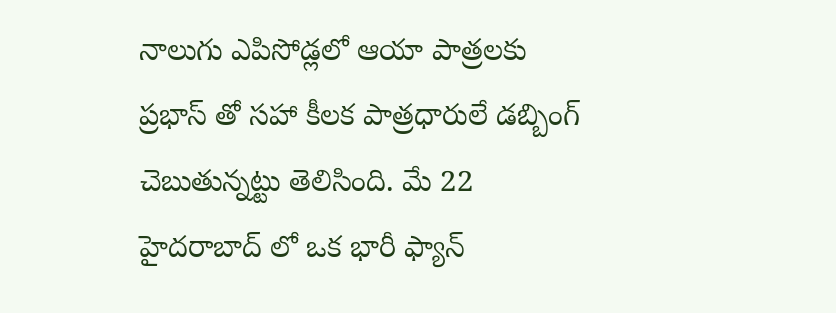నాలుగు ఎపిసోడ్లలో ఆయా పాత్రలకు ప్రభాస్ తో సహా కీలక పాత్రధారులే డబ్బింగ్ చెబుతున్నట్టు తెలిసింది. మే 22 హైదరాబాద్ లో ఒక భారీ ఫ్యాన్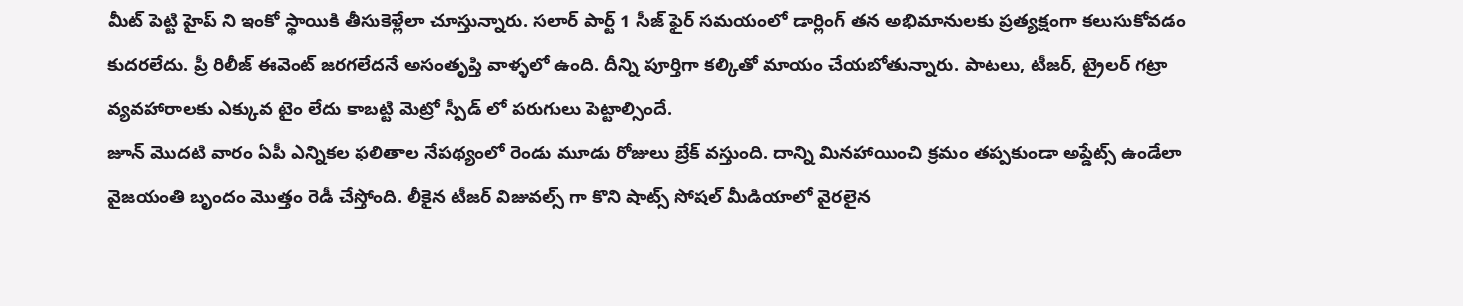మీట్ పెట్టి హైప్ ని ఇంకో స్థాయికి తీసుకెళ్లేలా చూస్తున్నారు. సలార్ పార్ట్ 1 సీజ్ ఫైర్ సమయంలో డార్లింగ్ తన అభిమానులకు ప్రత్యక్షంగా కలుసుకోవడం కుదరలేదు. ప్రీ రిలీజ్ ఈవెంట్ జరగలేదనే అసంతృప్తి వాళ్ళలో ఉంది. దీన్ని పూర్తిగా కల్కితో మాయం చేయబోతున్నారు. పాటలు, టీజర్, ట్రైలర్ గట్రా వ్యవహారాలకు ఎక్కువ టైం లేదు కాబట్టి మెట్రో స్పీడ్ లో పరుగులు పెట్టాల్సిందే.
జూన్ మొదటి వారం ఏపీ ఎన్నికల ఫలితాల నేపథ్యంలో రెండు మూడు రోజులు బ్రేక్ వస్తుంది. దాన్ని మినహాయించి క్రమం తప్పకుండా అప్డేట్స్ ఉండేలా వైజయంతి బృందం మొత్తం రెడీ చేస్తోంది. లీకైన టీజర్ విజువల్స్ గా కొని షాట్స్ సోషల్ మీడియాలో వైరలైన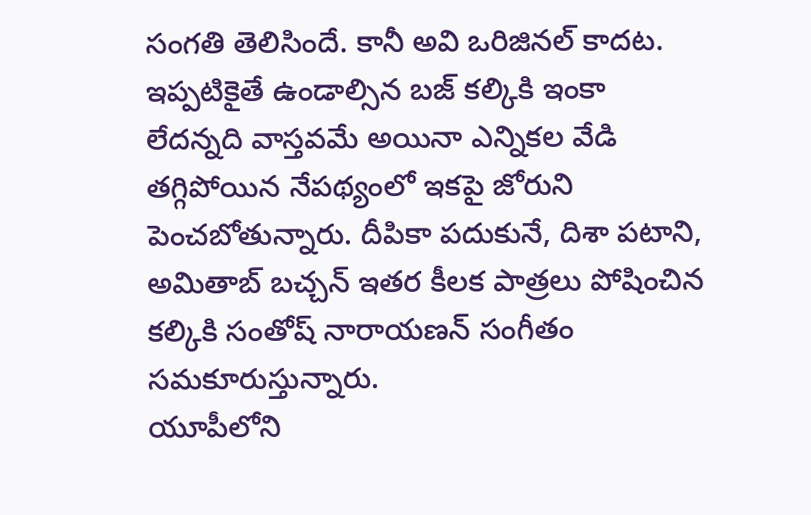సంగతి తెలిసిందే. కానీ అవి ఒరిజినల్ కాదట. ఇప్పటికైతే ఉండాల్సిన బజ్ కల్కికి ఇంకా లేదన్నది వాస్తవమే అయినా ఎన్నికల వేడి తగ్గిపోయిన నేపథ్యంలో ఇకపై జోరుని పెంచబోతున్నారు. దీపికా పదుకునే, దిశా పటాని, అమితాబ్ బచ్చన్ ఇతర కీలక పాత్రలు పోషించిన కల్కికి సంతోష్ నారాయణన్ సంగీతం సమకూరుస్తున్నారు.
యూపీలోని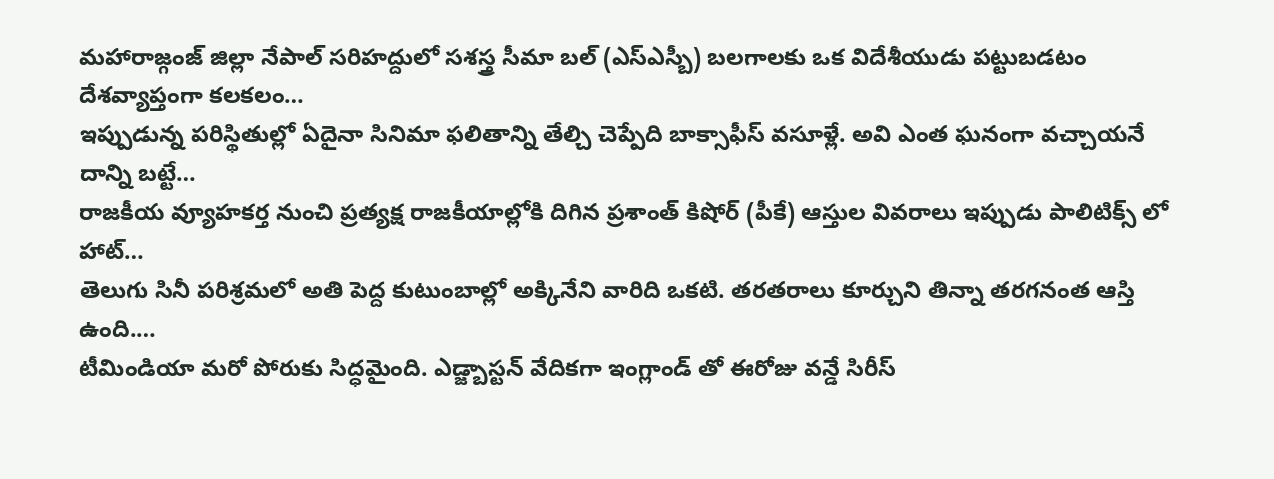మహారాజ్గంజ్ జిల్లా నేపాల్ సరిహద్దులో సశస్త్ర సీమా బల్ (ఎస్ఎస్బీ) బలగాలకు ఒక విదేశీయుడు పట్టుబడటం దేశవ్యాప్తంగా కలకలం…
ఇప్పుడున్న పరిస్థితుల్లో ఏదైనా సినిమా ఫలితాన్ని తేల్చి చెప్పేది బాక్సాఫీస్ వసూళ్లే. అవి ఎంత ఘనంగా వచ్చాయనే దాన్ని బట్టే…
రాజకీయ వ్యూహకర్త నుంచి ప్రత్యక్ష రాజకీయాల్లోకి దిగిన ప్రశాంత్ కిషోర్ (పీకే) ఆస్తుల వివరాలు ఇప్పుడు పాలిటిక్స్ లో హాట్…
తెలుగు సినీ పరిశ్రమలో అతి పెద్ద కుటుంబాల్లో అక్కినేని వారిది ఒకటి. తరతరాలు కూర్చుని తిన్నా తరగనంత ఆస్తి ఉంది.…
టీమిండియా మరో పోరుకు సిద్ధమైంది. ఎడ్జ్బాస్టన్ వేదికగా ఇంగ్లాండ్ తో ఈరోజు వన్డే సిరీస్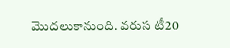మొదలుకానుంది. వరుస టీ20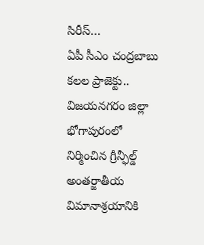సిరీస్…
ఏపీ సీఎం చంద్రబాబు కలల ప్రాజెక్టు.. విజయనగరం జిల్లా భోగాపురంలో నిర్మించిన గ్రీన్ఫీల్డ్ అంతర్జాతీయ విమానాశ్రయానికి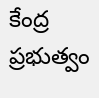కేంద్ర ప్రభుత్వం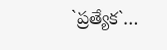`ప్రత్యేక`…